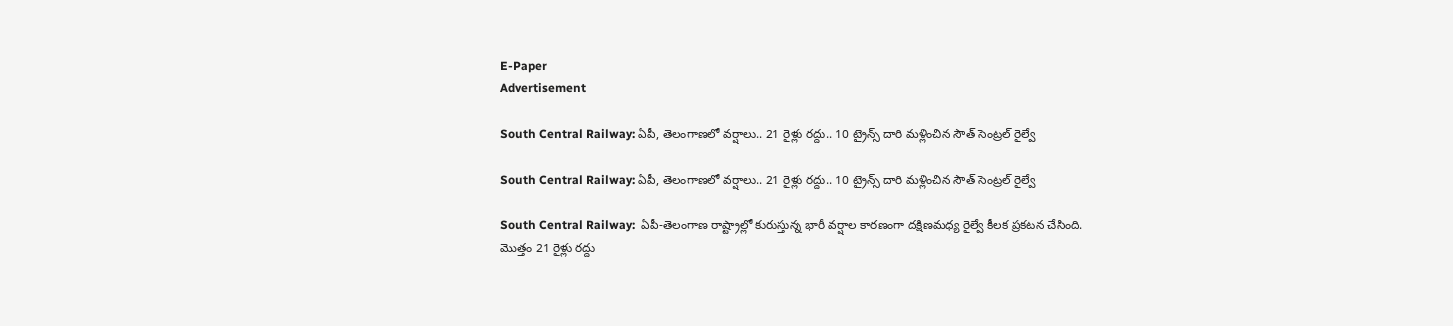E-Paper
Advertisement

South Central Railway: ఏపీ, తెలంగాణలో వర్షాలు.. 21 రైళ్లు రద్దు.. 10 ట్రైన్స్ దారి మళ్లించిన సౌత్ సెంట్రల్ రైల్వే

South Central Railway: ఏపీ, తెలంగాణలో వర్షాలు.. 21 రైళ్లు రద్దు.. 10 ట్రైన్స్ దారి మళ్లించిన సౌత్ సెంట్రల్ రైల్వే

South Central Railway:  ఏపీ-తెలంగాణ రాష్ట్రాల్లో కురుస్తున్న భారీ వర్షాల కారణంగా దక్షిణమధ్య రైల్వే కీలక ప్రకటన చేసింది. మొత్తం 21 రైళ్లు రద్దు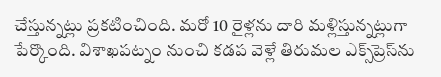చేస్తున్నట్లు ప్రకటించింది. మరో 10 రైళ్లను దారి మళ్లిస్తున్నట్లుగా పేర్కొంది. విశాఖపట్నం నుంచి కడప వెళ్లే తిరుమల ఎక్స్‌ప్రెస్‌‌ను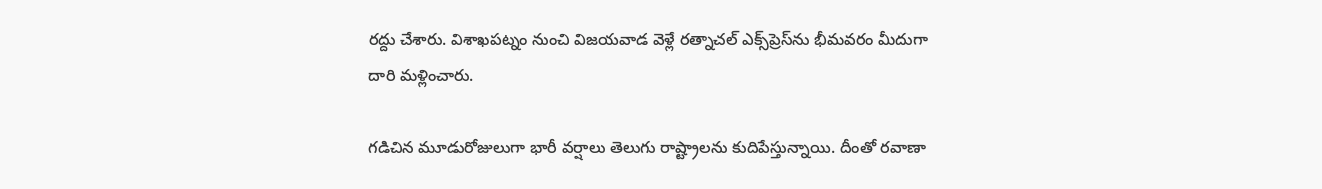రద్దు చేశారు. విశాఖపట్నం నుంచి విజయవాడ వెళ్లే రత్నాచల్‌ ఎక్స్‌ప్రెస్‌‌ను భీమవరం మీదుగా దారి మళ్లించారు.

గడిచిన మూడురోజులుగా భారీ వర్షాలు తెలుగు రాష్ట్రాలను కుదిపేస్తున్నాయి. దీంతో రవాణా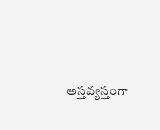అస్తవ్యస్తంగా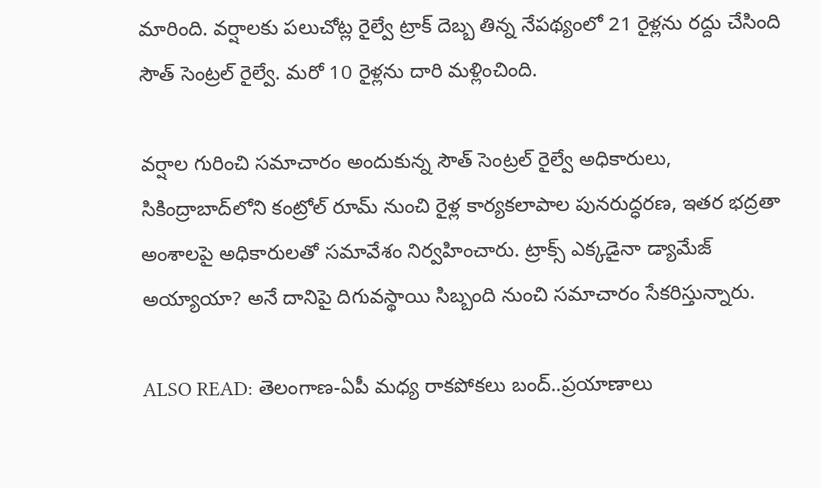మారింది. వర్షాలకు పలుచోట్ల రైల్వే ట్రాక్ దెబ్బ తిన్న నేపథ్యంలో 21 రైళ్లను రద్దు చేసింది సౌత్ సెంట్రల్ రైల్వే. మరో 10 రైళ్లను దారి మళ్లించింది.

వర్షాల గురించి సమాచారం అందుకున్న సౌత్ సెంట్రల్ రైల్వే అధికారులు, సికింద్రాబాద్‌లోని కంట్రోల్ రూమ్ నుంచి రైళ్ల కార్యకలాపాల పునరుద్ధరణ, ఇతర భద్రతా అంశాలపై అధికారులతో సమావేశం నిర్వహించారు. ట్రాక్స్ ఎక్కడైనా డ్యామేజ్ అయ్యాయా? అనే దానిపై దిగువస్థాయి సిబ్బంది నుంచి సమాచారం సేకరిస్తున్నారు.

ALSO READ: తెలంగాణ-ఏపీ మధ్య రాకపోకలు బంద్..ప్రయాణాలు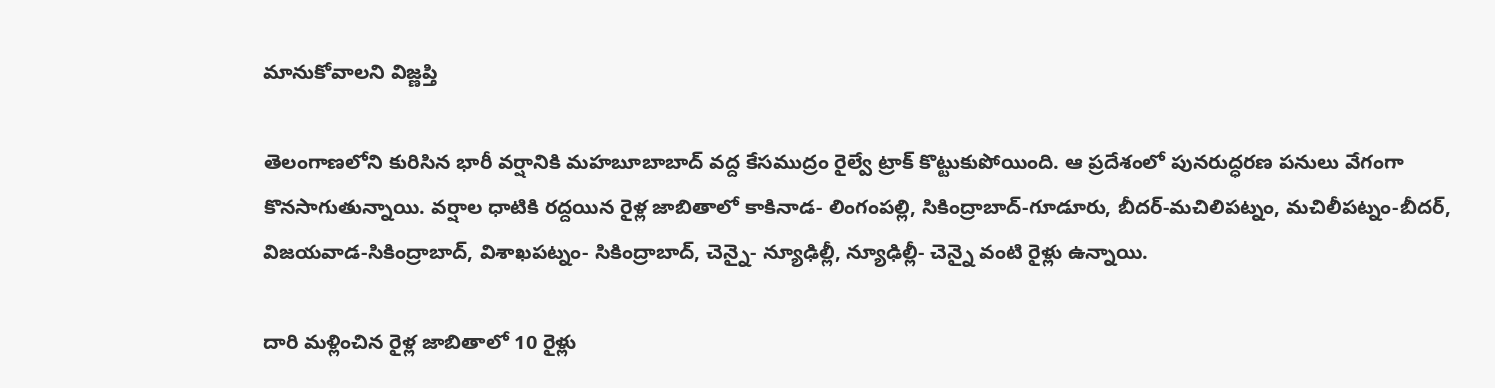మానుకోవాలని విజ్ణప్తి

తెలంగాణలోని కురిసిన భారీ వర్షానికి మహబూబాబాద్ వద్ద కేసముద్రం రైల్వే ట్రాక్ కొట్టుకుపోయింది. ఆ ప్రదేశంలో పునరుద్ధరణ పనులు వేగంగా కొనసాగుతున్నాయి. వర్షాల ధాటికి రద్దయిన రైళ్ల జాబితాలో కాకినాడ- లింగంపల్లి, సికింద్రాబాద్-గూడూరు, బీదర్-మచిలిపట్నం, మచిలీపట్నం-బీదర్, విజయవాడ-సికింద్రాబాద్, విశాఖపట్నం- సికింద్రాబాద్, చెన్నై- న్యూఢిల్లీ, న్యూఢిల్లీ- చెన్నై వంటి రైళ్లు ఉన్నాయి.

దారి మళ్లించిన రైళ్ల జాబితాలో 10 రైళ్లు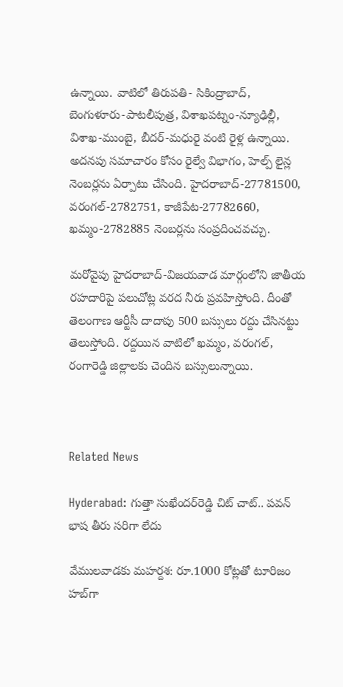ఉన్నాయి. వాటిలో తిరుపతి- సికింద్రాబాద్, బెంగుళూరు-పాటలీపుత్ర, విశాఖపట్నం-న్యూఢిల్లీ, విశాఖ-ముంబై, బీదర్-మధురై వంటి రైళ్ల ఉన్నాయి. అదనపు సమాచారం కోసం రైల్వే విభాగం, హెల్ప్ లైన్ల నెంబర్లను ఏర్పాటు చేసింది. హైదరాబాద్-27781500, వరంగల్-2782751, కాజీపేట-27782660, ఖమ్మం-2782885 నెంబర్లను సంప్రదించవచ్చు.

మరోవైపు హైదరాబాద్-విజయవాడ మార్గంలోని జాతీయ రహదారిపై పలుచోట్ల వరద నీరు ప్రవహిస్తోంది. దీంతో తెలంగాణ ఆర్టీసీ దాదాపు 500 బస్సులు రద్దు చేసినట్టు తెలుస్తోంది. రద్దయిన వాటిలో ఖమ్మం, వరంగల్, రంగారెడ్డి జిల్లాలకు చెందిన బస్సులున్నాయి.



Related News

Hyderabad: గుత్తా సుఖేందర్‌రెడ్డి చిట్ చాట్.. పవన్ భాష తీరు సరిగా లేదు

వేములవాడకు మహర్దశ: రూ.1000 కోట్లతో టూరిజం హబ్‌గా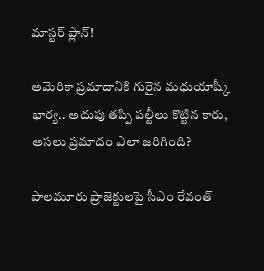మాస్టర్ ప్లాన్!

అమెరికా ప్రమాదానికి గురైన మధుయాష్కీ భార్య.. అదుపు తప్పి పల్టీలు కొట్టిన కారు, అసలు ప్రమాదం ఎలా జరిగింది?

పాలమూరు ప్రాజెక్టులపై సీఎం రేవంత్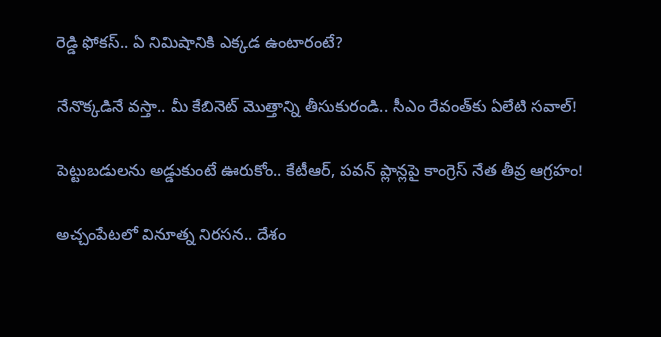రెడ్డి ఫోకస్.. ఏ నిమిషానికి ఎక్కడ ఉంటారంటే?

నేనొక్కడినే వస్తా.. మీ కేబినెట్ మొత్తాన్ని తీసుకురండి.. సీఎం రేవంత్‌కు ఏలేటి సవాల్!

పెట్టుబడులను అడ్డుకుంటే ఊరుకోం.. కేటీఆర్, పవన్ ప్లాన్లపై కాంగ్రెస్ నేత తీవ్ర ఆగ్రహం!

అచ్చంపేటలో వినూత్న నిరసన.. దేశం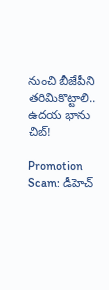నుంచి బీజేపీని తరిమికొట్టాలి.. ఉదయ భాను చిబ్!

Promotion Scam: డీహెచ్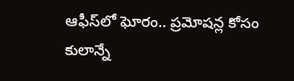ఆఫీస్‌లో ఘోరం.. ప్రమోషన్ల కోసం కులాన్నే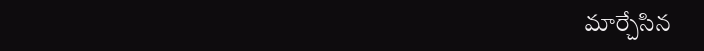మార్చేసిన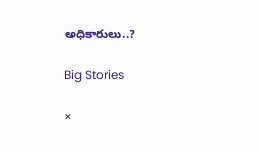అధికారులు..?

Big Stories

×